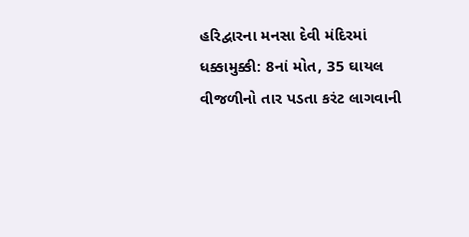હરિદ્વારના મનસા દેવી મંદિરમાં ધક્કામુક્કી: 8નાં મોત, 35 ઘાયલ
વીજળીનો તાર પડતા કરંટ લાગવાની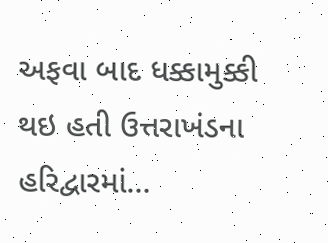અફવા બાદ ધક્કામુક્કી થઇ હતી ઉત્તરાખંડના હરિદ્વારમાં…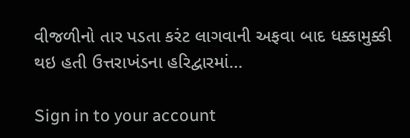વીજળીનો તાર પડતા કરંટ લાગવાની અફવા બાદ ધક્કામુક્કી થઇ હતી ઉત્તરાખંડના હરિદ્વારમાં…

Sign in to your account